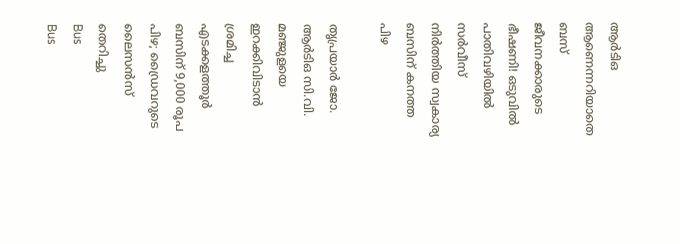ആർടിഒ ആണെന്നറിയാതെ ബസ് ജീവനക്കാരുടെ ഭീഷണി! ഒടുവിൽ പാതിവഴിയിൽ സർവീസ് നിർത്തിയ സ്വകാര്യ ബസിന് കനത്ത പിഴ

തൃപ്രയാർ ജോ. ആർടിഒ സി.വി. മഞ്ജുളയെ ഇറക്കിവിടാൻ ശ്രമിച്ച എടക്കളത്തൂർ ബസിന് 9,000 രൂപ പിഴ; ഡ്രൈവറുടെ ലൈസൻസ് തെറിച്ചു
Bus
Bus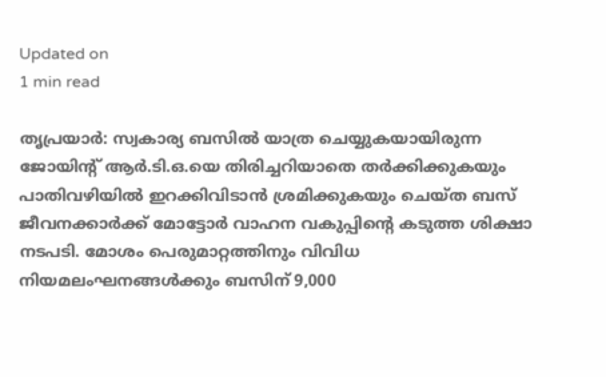Updated on
1 min read

തൃപ്രയാർ: സ്വകാര്യ ബസിൽ യാത്ര ചെയ്യുകയായിരുന്ന ജോയിന്റ് ആർ.ടി.ഒ.യെ തിരിച്ചറിയാതെ തർക്കിക്കുകയും പാതിവഴിയിൽ ഇറക്കിവിടാൻ ശ്രമിക്കുകയും ചെയ്ത ബസ് ജീവനക്കാർക്ക് മോട്ടോർ വാഹന വകുപ്പിന്റെ കടുത്ത ശിക്ഷാ നടപടി. മോശം പെരുമാറ്റത്തിനും വിവിധ നിയമലംഘനങ്ങൾക്കും ബസിന് 9,000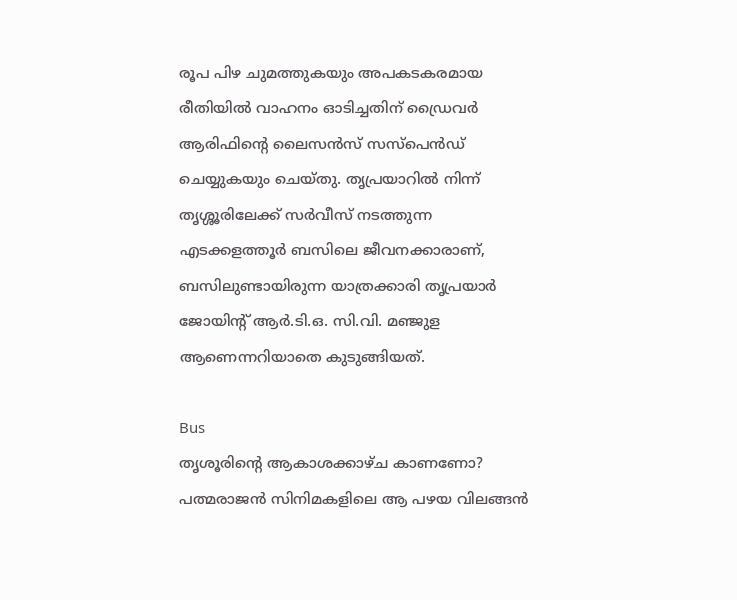രൂപ പിഴ ചുമത്തുകയും അപകടകരമായ രീതിയിൽ വാഹനം ഓടിച്ചതിന് ഡ്രൈവർ ആരിഫിന്റെ ലൈസൻസ് സസ്പെൻഡ് ചെയ്യുകയും ചെയ്തു. തൃപ്രയാറിൽ നിന്ന് തൃശ്ശൂരിലേക്ക് സർവീസ് നടത്തുന്ന എടക്കളത്തൂർ ബസിലെ ജീവനക്കാരാണ്, ബസിലുണ്ടായിരുന്ന യാത്രക്കാരി തൃപ്രയാർ ജോയിന്റ് ആർ.ടി.ഒ. സി.വി. മഞ്ജുള ആണെന്നറിയാതെ കുടുങ്ങിയത്.

Bus
തൃശൂരിന്റെ ആകാശക്കാഴ്ച കാണണോ? പത്മരാജൻ സിനിമകളിലെ ആ പഴയ വിലങ്ങൻ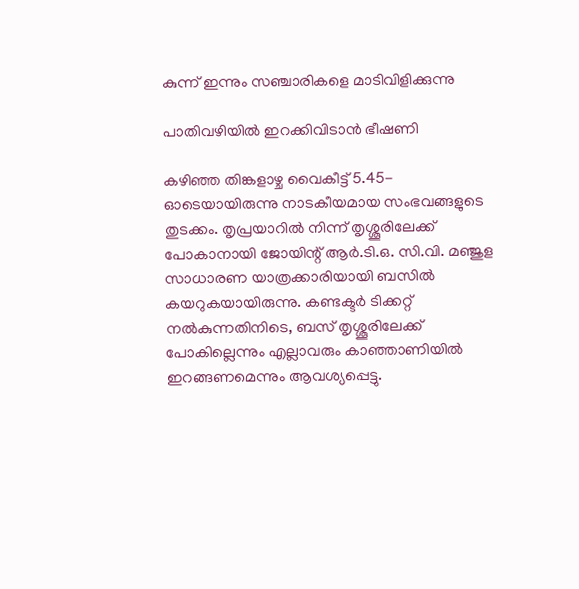കുന്ന് ഇന്നും സഞ്ചാരികളെ മാടിവിളിക്കുന്നു

പാതിവഴിയിൽ ഇറക്കിവിടാൻ ഭീഷണി

കഴിഞ്ഞ തിങ്കളാഴ്ച വൈകീട്ട് 5.45-ഓടെയായിരുന്നു നാടകീയമായ സംഭവങ്ങളുടെ തുടക്കം. തൃപ്രയാറിൽ നിന്ന് തൃശ്ശൂരിലേക്ക് പോകാനായി ജോയിന്റ് ആർ.ടി.ഒ. സി.വി. മഞ്ജുള സാധാരണ യാത്രക്കാരിയായി ബസിൽ കയറുകയായിരുന്നു. കണ്ടക്ടർ ടിക്കറ്റ് നൽകുന്നതിനിടെ, ബസ് തൃശ്ശൂരിലേക്ക് പോകില്ലെന്നും എല്ലാവരും കാഞ്ഞാണിയിൽ ഇറങ്ങണമെന്നും ആവശ്യപ്പെട്ടു.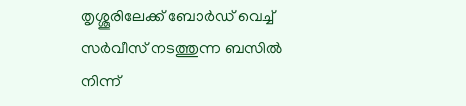തൃശ്ശൂരിലേക്ക് ബോർഡ് വെച്ച് സർവീസ് നടത്തുന്ന ബസിൽ നിന്ന്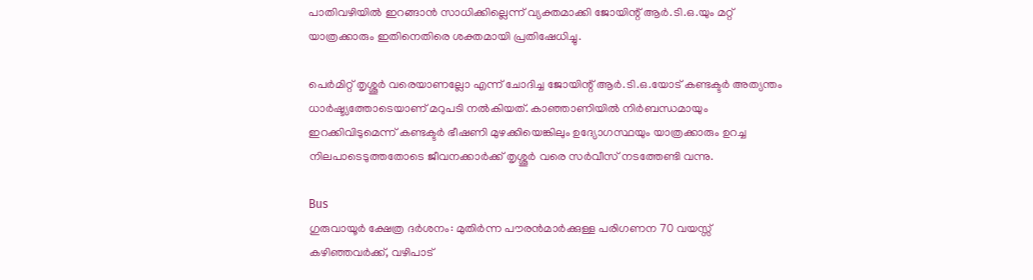പാതിവഴിയിൽ ഇറങ്ങാൻ സാധിക്കില്ലെന്ന് വ്യക്തമാക്കി ജോയിന്റ് ആർ.ടി.ഒ.യും മറ്റ് യാത്രക്കാരും ഇതിനെതിരെ ശക്തമായി പ്രതിഷേധിച്ചു.

പെർമിറ്റ് തൃശ്ശൂർ വരെയാണല്ലോ എന്ന് ചോദിച്ച ജോയിന്റ് ആർ.ടി.ഒ.യോട് കണ്ടക്ടർ അത്യന്തം ധാർഷ്ട്യത്തോടെയാണ് മറുപടി നൽകിയത്. കാഞ്ഞാണിയിൽ നിർബന്ധമായും ഇറക്കിവിടുമെന്ന് കണ്ടക്ടർ ഭീഷണി മുഴക്കിയെങ്കിലും ഉദ്യോഗസ്ഥയും യാത്രക്കാരും ഉറച്ച നിലപാടെടുത്തതോടെ ജീവനക്കാർക്ക് തൃശ്ശൂർ വരെ സർവീസ് നടത്തേണ്ടി വന്നു.

Bus
ഗുരുവായൂര്‍ ക്ഷേത്ര ദര്‍ശനം: മുതിര്‍ന്ന പൗരന്‍മാര്‍ക്കുള്ള പരിഗണന 70 വയസ്സ് കഴിഞ്ഞവര്‍ക്ക്, വഴിപാട്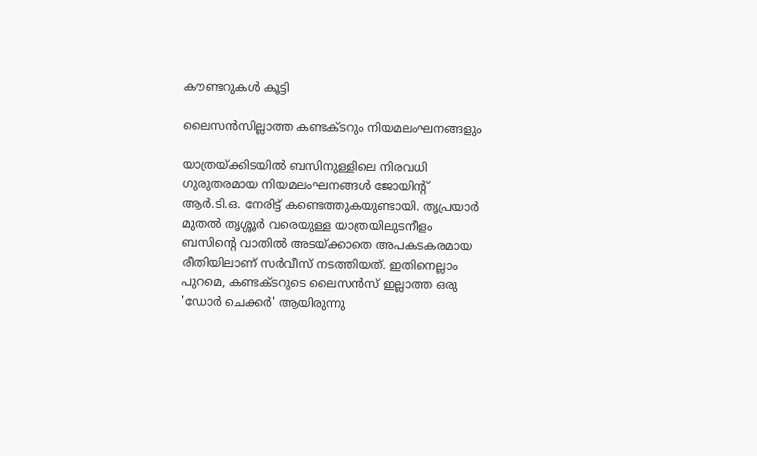കൗണ്ടറുകള്‍ കൂട്ടി

ലൈസൻസില്ലാത്ത കണ്ടക്ടറും നിയമലംഘനങ്ങളും

യാത്രയ്ക്കിടയിൽ ബസിനുള്ളിലെ നിരവധി ഗുരുതരമായ നിയമലംഘനങ്ങൾ ജോയിന്റ് ആർ.ടി.ഒ. നേരിട്ട് കണ്ടെത്തുകയുണ്ടായി. തൃപ്രയാർ മുതൽ തൃശ്ശൂർ വരെയുള്ള യാത്രയിലുടനീളം ബസിന്റെ വാതിൽ അടയ്ക്കാതെ അപകടകരമായ രീതിയിലാണ് സർവീസ് നടത്തിയത്. ഇതിനെല്ലാം പുറമെ, കണ്ടക്ടറുടെ ലൈസൻസ് ഇല്ലാത്ത ഒരു 'ഡോർ ചെക്കർ' ആയിരുന്നു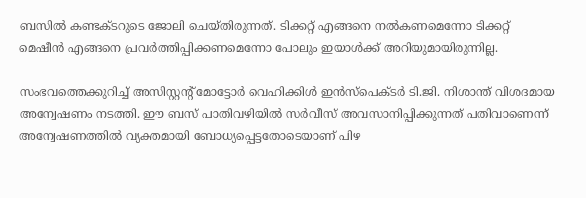ബസിൽ കണ്ടക്ടറുടെ ജോലി ചെയ്തിരുന്നത്. ടിക്കറ്റ് എങ്ങനെ നൽകണമെന്നോ ടിക്കറ്റ് മെഷീൻ എങ്ങനെ പ്രവർത്തിപ്പിക്കണമെന്നോ പോലും ഇയാൾക്ക് അറിയുമായിരുന്നില്ല.

സംഭവത്തെക്കുറിച്ച് അസിസ്റ്റന്റ് മോട്ടോർ വെഹിക്കിൾ ഇൻസ്പെക്ടർ ടി.ജി. നിശാന്ത് വിശദമായ അന്വേഷണം നടത്തി. ഈ ബസ് പാതിവഴിയിൽ സർവീസ് അവസാനിപ്പിക്കുന്നത് പതിവാണെന്ന് അന്വേഷണത്തിൽ വ്യക്തമായി ബോധ്യപ്പെട്ടതോടെയാണ് പിഴ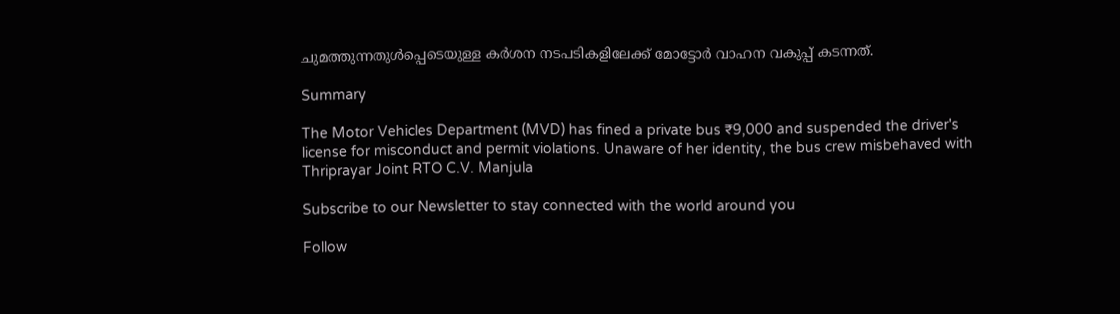ചുമത്തുന്നതുൾപ്പെടെയുള്ള കർശന നടപടികളിലേക്ക് മോട്ടോർ വാഹന വകുപ്പ് കടന്നത്.

Summary

The Motor Vehicles Department (MVD) has fined a private bus ₹9,000 and suspended the driver's license for misconduct and permit violations. Unaware of her identity, the bus crew misbehaved with Thriprayar Joint RTO C.V. Manjula

Subscribe to our Newsletter to stay connected with the world around you

Follow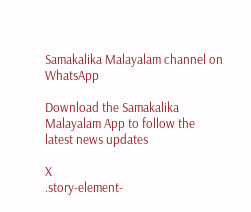Samakalika Malayalam channel on WhatsApp

Download the Samakalika Malayalam App to follow the latest news updates

X
.story-element-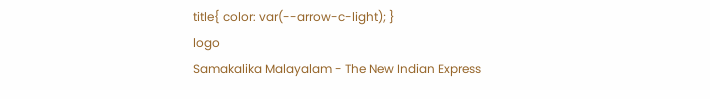title{ color: var(--arrow-c-light); }
logo
Samakalika Malayalam - The New Indian Express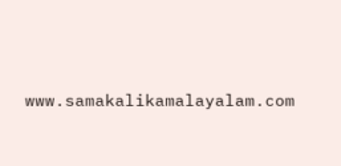www.samakalikamalayalam.com